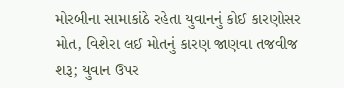મોરબીના સામાકાંઠે રહેતા યુવાનનું કોઈ કારણોસર મોત, વિશેરા લઈ મોતનું કારણ જાણવા તજવીજ શરૂ; યુવાન ઉપર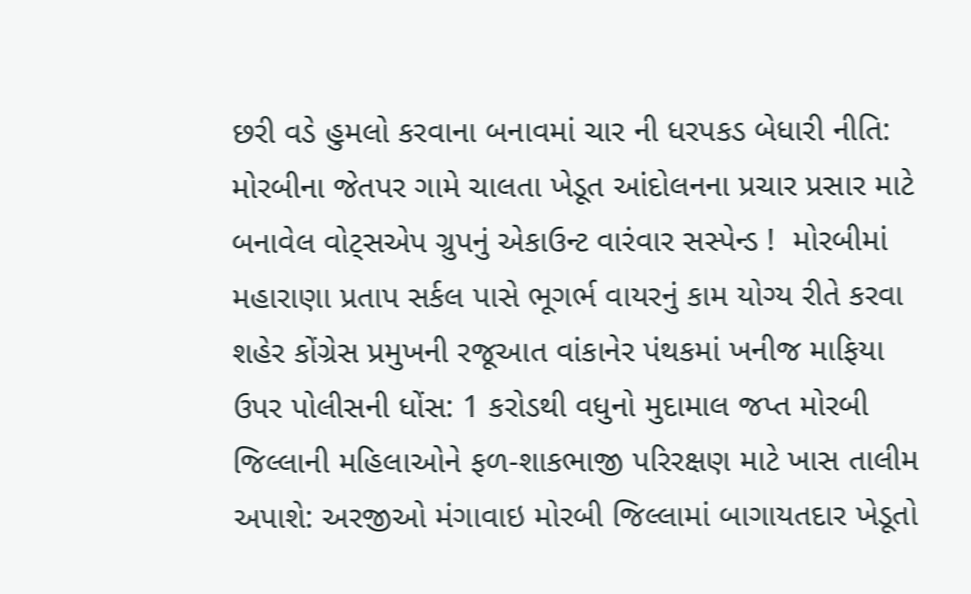છરી વડે હુમલો કરવાના બનાવમાં ચાર ની ધરપકડ બેધારી નીતિ: મોરબીના જેતપર ગામે ચાલતા ખેડૂત આંદોલનના પ્રચાર પ્રસાર માટે બનાવેલ વોટ્સએપ ગ્રુપનું એકાઉન્ટ વારંવાર સસ્પેન્ડ !  મોરબીમાં મહારાણા પ્રતાપ સર્કલ પાસે ભૂગર્ભ વાયરનું કામ યોગ્ય રીતે કરવા શહેર કોંગ્રેસ પ્રમુખની રજૂઆત વાંકાનેર પંથકમાં ખનીજ માફિયા ઉપર પોલીસની ધોંસ: 1 કરોડથી વધુનો મુદામાલ જપ્ત મોરબી જિલ્લાની મહિલાઓને ફળ-શાકભાજી પરિરક્ષણ માટે ખાસ તાલીમ અપાશે: અરજીઓ મંગાવાઇ મોરબી જિલ્લામાં બાગાયતદાર ખેડૂતો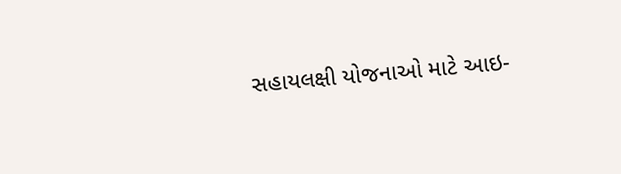સહાયલક્ષી યોજનાઓ માટે આઇ-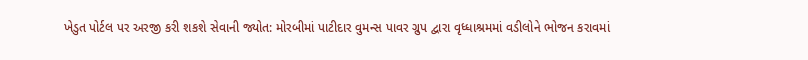ખેડુત પોર્ટલ પર અરજી કરી શકશે સેવાની જ્યોત: મોરબીમાં પાટીદાર વુમન્સ પાવર ગ્રુપ દ્વારા વૃધ્ધાશ્રમમાં વડીલોને ભોજન કરાવમાં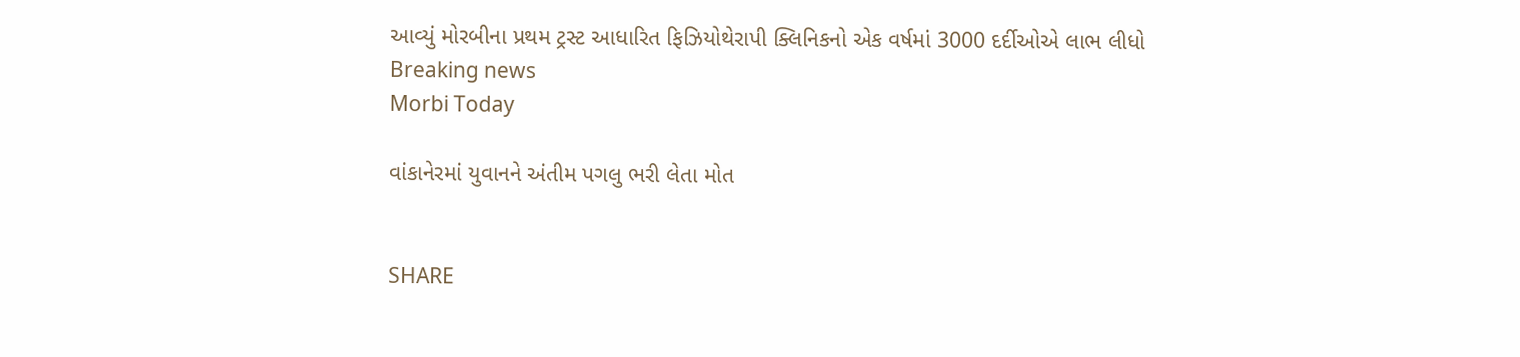આવ્યું મોરબીના પ્રથમ ટ્રસ્ટ આધારિત ફિઝિયોથેરાપી ક્લિનિકનો એક વર્ષમાં 3000 દર્દીઓએ લાભ લીધો
Breaking news
Morbi Today

વાંકાનેરમાં યુવાનને અંતીમ પગલુ ભરી લેતા મોત


SHARE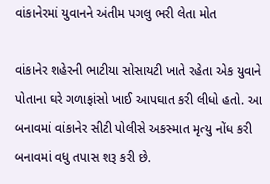વાંકાનેરમાં યુવાનને અંતીમ પગલુ ભરી લેતા મોત

વાંકાનેર શહેરની ભાટીયા સોસાયટી ખાતે રહેતા એક યુવાને પોતાના ઘરે ગળાફાંસો ખાઈ આપઘાત કરી લીધો હતો. આ બનાવમાં વાંકાનેર સીટી પોલીસે અકસ્માત મૃત્યુ નોંધ કરી બનાવમાં વધુ તપાસ શરૂ કરી છે.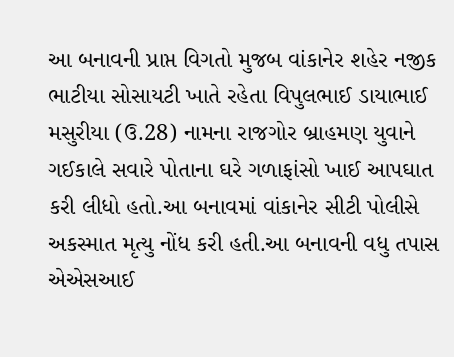આ બનાવની પ્રાપ્ત વિગતો મુજબ વાંકાનેર શહેર નજીક ભાટીયા સોસાયટી ખાતે રહેતા વિપુલભાઈ ડાયાભાઈ મસુરીયા (ઉ.28) નામના રાજગોર બ્રાહમણ યુવાને ગઈકાલે સવારે પોતાના ઘરે ગળાફાંસો ખાઈ આપઘાત કરી લીધો હતો.આ બનાવમાં વાંકાનેર સીટી પોલીસે અકસ્માત મૃત્યુ નોંધ કરી હતી.આ બનાવની વધુ તપાસ એએસઆઈ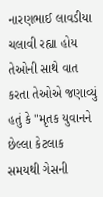નારણભાઈ લાવડીયા ચલાવી રહ્યા હોય તેઓની સાથે વાત કરતા તેઓએ જણાવ્યું હતું કે "મૃતક યુવાનને છેલ્લા કેટલાક સમયથી ગેસની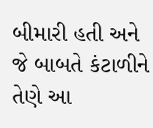બીમારી હતી અને જે બાબતે કંટાળીને તેણે આ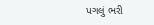પગલું ભરી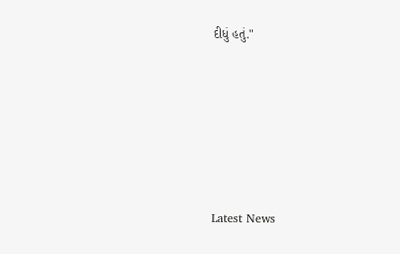દીધું હતું."






Latest News